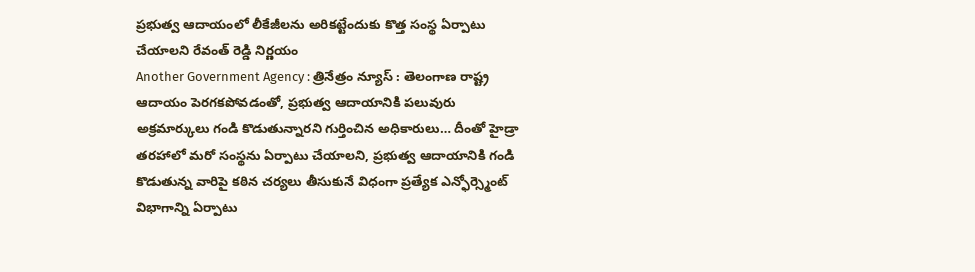ప్రభుత్వ ఆదాయంలో లీకేజీలను అరికట్టేందుకు కొత్త సంస్థ ఏర్పాటు చేయాలని రేవంత్ రెడ్డి నిర్ణయం
Another Government Agency : త్రినేత్రం న్యూస్ : తెలంగాణ రాష్ట్ర ఆదాయం పెరగకపోవడంతో, ప్రభుత్వ ఆదాయానికి పలువురు అక్రమార్కులు గండి కొడుతున్నారని గుర్తించిన అధికారులు… దీంతో హైడ్రా తరహాలో మరో సంస్థను ఏర్పాటు చేయాలని, ప్రభుత్వ ఆదాయానికి గండి కొడుతున్న వారిపై కఠిన చర్యలు తీసుకునే విధంగా ప్రత్యేక ఎన్ఫోర్స్మెంట్ విభాగాన్ని ఏర్పాటు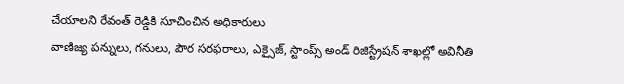చేయాలని రేవంత్ రెడ్డికి సూచించిన అధికారులు
వాణిజ్య పన్నులు, గనులు, పౌర సరఫరాలు, ఎక్సైజ్, స్టాంప్స్ అండ్ రిజిస్ట్రేషన్ శాఖల్లో అవినీతి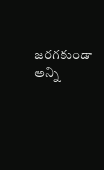జరగకుండా అన్ని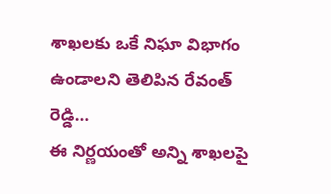శాఖలకు ఒకే నిఘా విభాగం ఉండాలని తెలిపిన రేవంత్ రెడ్డి…
ఈ నిర్ణయంతో అన్ని శాఖలపై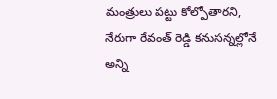మంత్రులు పట్టు కోల్పోతారని, నేరుగా రేవంత్ రెడ్డి కనుసన్నల్లోనే అన్ని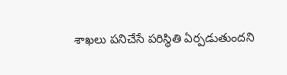శాఖలు పనిచేసే పరిస్థితి ఏర్పడుతుందని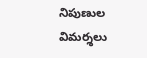నిపుణుల విమర్శలు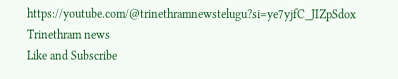https://youtube.com/@trinethramnewstelugu?si=ye7yjfC_JIZpSdox
Trinethram news
Like and Subscribe